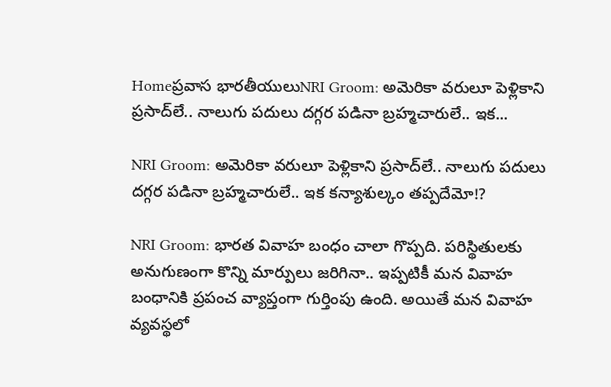Homeప్రవాస భారతీయులుNRI Groom: అమెరికా వరులూ పెళ్లికాని ప్రసాద్‌లే.. నాలుగు పదులు దగ్గర పడినా బ్రహ్మచారులే.. ఇక...

NRI Groom: అమెరికా వరులూ పెళ్లికాని ప్రసాద్‌లే.. నాలుగు పదులు దగ్గర పడినా బ్రహ్మచారులే.. ఇక కన్యాశుల్కం తప్పదేమో!?

NRI Groom: భారత వివాహ బంధం చాలా గొప్పది. పరిస్థితులకు అనుగుణంగా కొన్ని మార్పులు జరిగినా.. ఇప్పటికీ మన వివాహ బంధానికి ప్రపంచ వ్యాప్తంగా గుర్తింపు ఉంది. అయితే మన వివాహ వ్యవస్థలో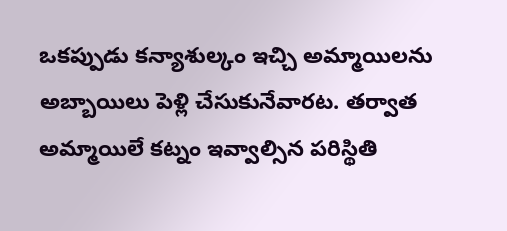ఒకప్పుడు కన్యాశుల్కం ఇచ్చి అమ్మాయిలను అబ్బాయిలు పెళ్లి చేసుకునేవారట. తర్వాత అమ్మాయిలే కట్నం ఇవ్వాల్సిన పరిస్థితి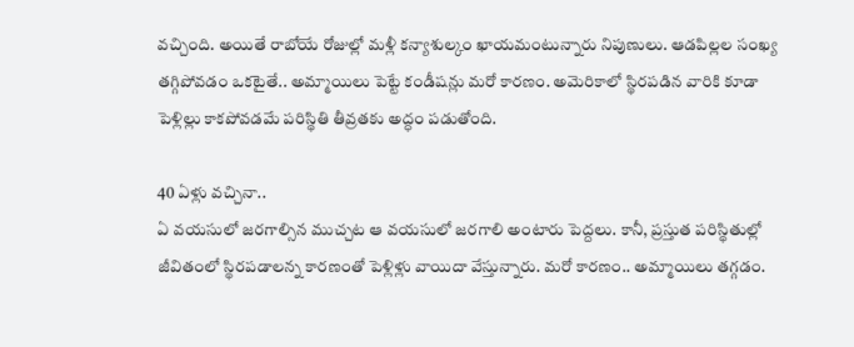వచ్చింది. అయితే రాబోయే రోజుల్లో మళ్లీ కన్యాశుల్కం ఖాయమంటున్నారు నిపుణులు. ఆడపిల్లల సంఖ్య తగ్గిపోవడం ఒకటైతే.. అమ్మాయిలు పెట్టే కండీషన్లు మరో కారణం. అమెరికాలో స్థిరపడిన వారికి కూడా పెళ్లిల్లు కాకపోవడమే పరిస్థితి తీవ్రతకు అద్ధం పడుతోంది.

40 ఏళ్లు వచ్చినా..
ఏ వయసులో జరగాల్సిన ముచ్చట ఆ వయసులో జరగాలి అంటారు పెద్దలు. కానీ, ప్రస్తుత పరిస్థితుల్లో జీవితంలో స్థిరపడాలన్న కారణంతో పెళ్లిళ్లు వాయిదా వేస్తున్నారు. మరో కారణం.. అమ్మాయిలు తగ్గడం.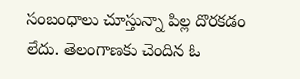సంబంధాలు చూస్తున్నా పిల్ల దొరకడం లేదు. తెలంగాణకు చెందిన ఓ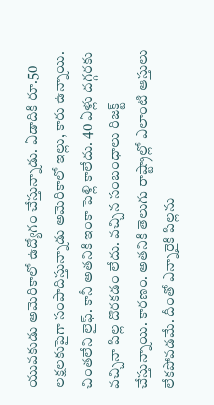యువకుడు అమెరికాలో ఉద్యోగం చేస్తున్నాడు. ఏడాదికి రూ.50 లక్షలకుపైగా సంపాదిస్తున్నాడు అమెరికాలో ఇల్లు, కారు ఉన్నాయి. చింతలేని లైఫ్‌. కానీ అతనికి ఇంకా పెళ్లి కాలేదు. 40 ఏళ్లు దగ్గరకు వచ్చినా పిల్ల దొరకడం లేదు. వచ్చిన సంబంధాలు రిజక్ట్‌ చేస్తున్నాయి. కారణం. అతనికి తెలుగు రాష్ట్రాల్లో ఎలాంటి ఆస్తులు లేకపోవడమే. దీంతో ఎన్నారైకి పిల్లను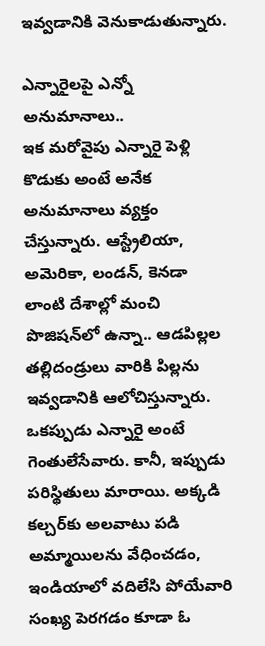ఇవ్వడానికి వెనుకాడుతున్నారు.

ఎన్నారైలపై ఎన్నో అనుమానాలు..
ఇక మరోవైపు ఎన్నారై పెళ్లి కొడుకు అంటే అనేక అనుమానాలు వ్యక్తం చేస్తున్నారు. ఆస్ట్రేలియా, అమెరికా, లండన్, కెనడా లాంటి దేశాల్లో మంచి పొజిషన్‌లో ఉన్నా.. ఆడపిల్లల తల్లిదండ్రులు వారికి పిల్లను ఇవ్వడానికి ఆలోచిస్తున్నారు. ఒకప్పుడు ఎన్నారై అంటే గెంతులేసేవారు. కానీ, ఇప్పుడు పరిస్థితులు మారాయి. అక్కడి కల్చర్‌కు అలవాటు పడి అమ్మాయిలను వేధించడం, ఇండియాలో వదిలేసి పోయేవారి సంఖ్య పెరగడం కూడా ఓ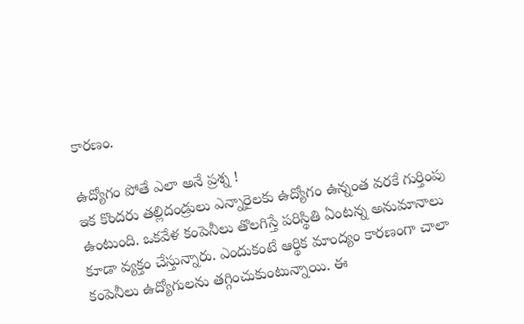కారణం.

ఉద్యోగం పోతే ఎలా అనే ప్రశ్న !
ఇక కొందరు తల్లిదండ్రులు ఎన్నారైలకు ఉద్యోగం ఉన్నంత వరకే గుర్తింపు ఉంటుంది. ఒకవేళ కంపెనీలు తొలగిస్తే పరిస్థితి ఏంటన్న అనుమానాలు కూడా వ్యక్తం చేస్తున్నారు. ఎందుకంటే ఆర్థిక మాంద్యం కారణంగా చాలా కంపెనీలు ఉద్యోగులను తగ్గించుకుంటున్నాయి. ఈ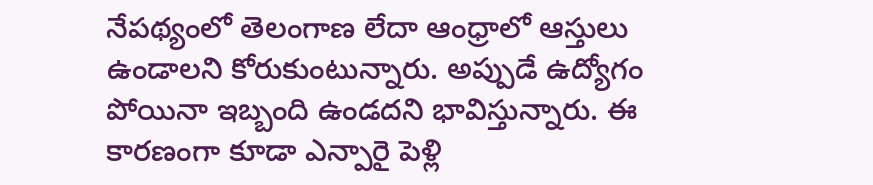నేపథ్యంలో తెలంగాణ లేదా ఆంధ్రాలో ఆస్తులు ఉండాలని కోరుకుంటున్నారు. అప్పుడే ఉద్యోగం పోయినా ఇబ్బంది ఉండదని భావిస్తున్నారు. ఈ కారణంగా కూడా ఎన్పారై పెళ్లి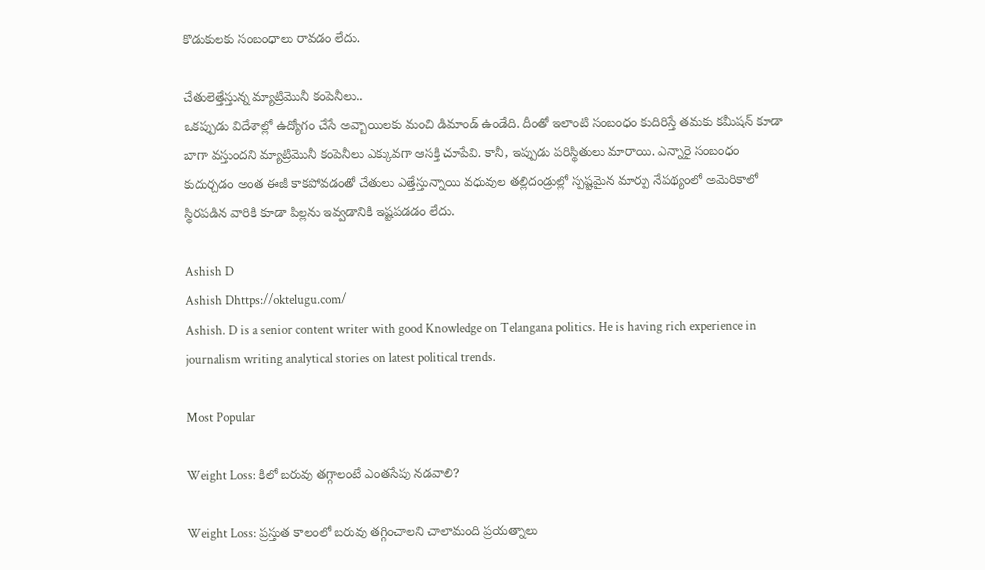కొడుకులకు సంబంధాలు రావడం లేదు.

చేతులెత్తేస్తున్న మ్యాట్రిమొనీ కంపెనీలు..
ఒకప్పుడు విదేశాల్లో ఉద్యోగం చేసే అవ్బాయిలకు మంచి డిమాండ్‌ ఉండేది. దీంతో ఇలాంటి సంబంధం కుదిరిస్తే తమకు కమీషన్‌ కూడా బాగా వస్తుందని మ్యాట్రిమొనీ కంపెనీలు ఎక్కువగా ఆసక్తి చూపేవి. కానీ, ఇప్పుడు పరిస్థితులు మారాయి. ఎన్నారై సంబంధం కుదుర్చడం అంత ఈజీ కాకపోవడంతో చేతులు ఎత్తేస్తున్నాయి వధువుల తల్లిదండ్రుల్లో స్పష్టమైన మార్పు నేపథ్యంలో అమెరికాలో స్థిరపడిన వారికి కూడా పిల్లను ఇవ్వడానికి ఇష్టపడడం లేదు.

Ashish D
Ashish Dhttps://oktelugu.com/
Ashish. D is a senior content writer with good Knowledge on Telangana politics. He is having rich experience in journalism writing analytical stories on latest political trends.

Most Popular

Weight Loss: కిలో బరువు తగ్గాలంటే ఎంతసేపు నడవాలి?

Weight Loss: ప్రస్తుత కాలంలో బరువు తగ్గించాలని చాలామంది ప్రయత్నాలు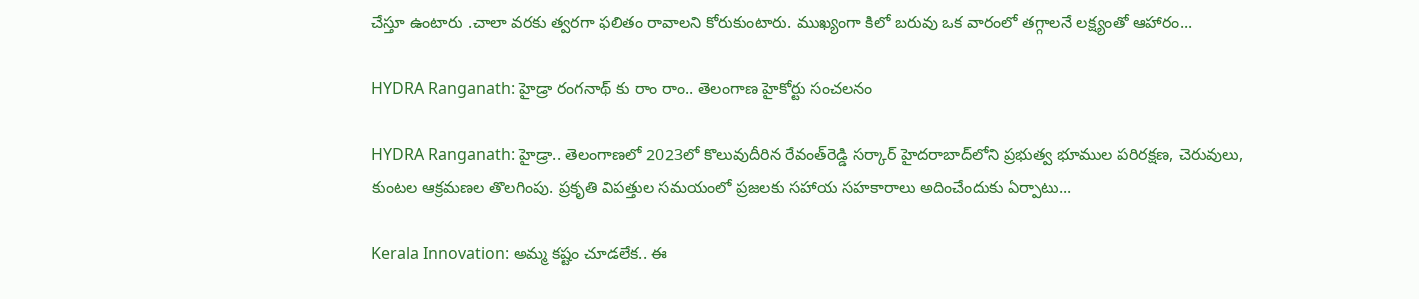చేస్తూ ఉంటారు .చాలా వరకు త్వరగా ఫలితం రావాలని కోరుకుంటారు. ముఖ్యంగా కిలో బరువు ఒక వారంలో తగ్గాలనే లక్ష్యంతో ఆహారం...

HYDRA Ranganath: హైడ్రా రంగనాథ్ కు రాం రాం.. తెలంగాణ హైకోర్టు సంచలనం

HYDRA Ranganath: హైడ్రా.. తెలంగాణలో 2023లో కొలువుదీరిన రేవంత్‌రెడ్డి సర్కార్‌ హైదరాబాద్‌లోని ప్రభుత్వ భూముల పరిరక్షణ, చెరువులు, కుంటల ఆక్రమణల తొలగింపు. ప్రకృతి విపత్తుల సమయంలో ప్రజలకు సహాయ సహకారాలు అదించేందుకు ఏర్పాటు...

Kerala Innovation: అమ్మ కష్టం చూడలేక.. ఈ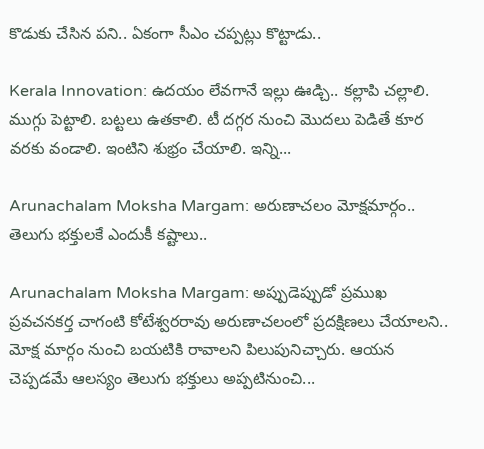కొడుకు చేసిన పని.. ఏకంగా సీఎం చప్పట్లు కొట్టాడు..

Kerala Innovation: ఉదయం లేవగానే ఇల్లు ఊడ్చి.. కల్లాపి చల్లాలి. ముగ్గు పెట్టాలి. బట్టలు ఉతకాలి. టీ దగ్గర నుంచి మొదలు పెడితే కూర వరకు వండాలి. ఇంటిని శుభ్రం చేయాలి. ఇన్ని...

Arunachalam Moksha Margam: అరుణాచలం మోక్షమార్గం.. తెలుగు భక్తులకే ఎందుకీ కష్టాలు..

Arunachalam Moksha Margam: అప్పుడెప్పుడో ప్రముఖ ప్రవచనకర్త చాగంటి కోటేశ్వరరావు అరుణాచలంలో ప్రదక్షిణలు చేయాలని.. మోక్ష మార్గం నుంచి బయటికి రావాలని పిలుపునిచ్చారు. ఆయన చెప్పడమే ఆలస్యం తెలుగు భక్తులు అప్పటినుంచి...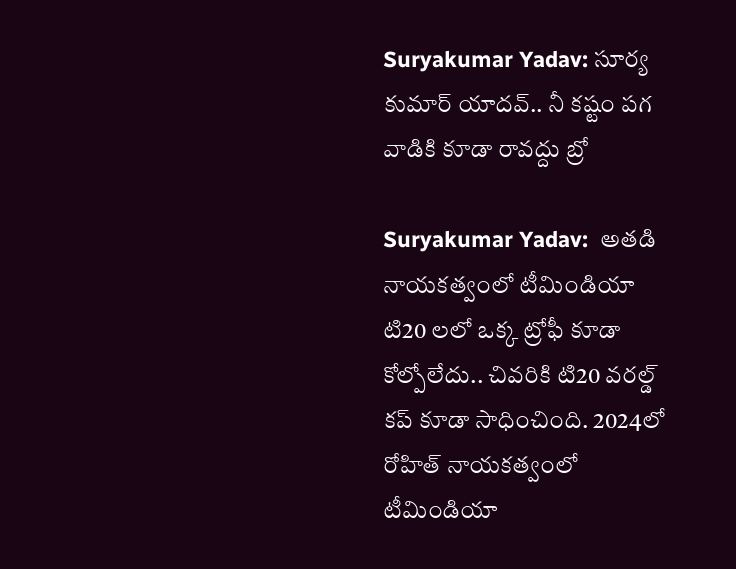Suryakumar Yadav: సూర్య కుమార్ యాదవ్.. నీ కష్టం పగ వాడికి కూడా రావద్దు బ్రో

Suryakumar Yadav:  అతడి నాయకత్వంలో టీమిండియా టి20 లలో ఒక్క ట్రోఫీ కూడా కోల్పోలేదు.. చివరికి టి20 వరల్డ్ కప్ కూడా సాధించింది. 2024లో రోహిత్ నాయకత్వంలో టీమిండియా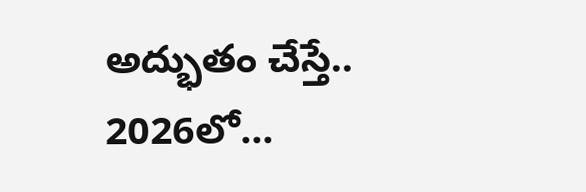అద్భుతం చేస్తే.. 2026లో...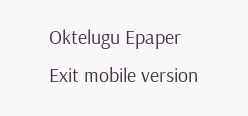Oktelugu Epaper
Exit mobile version